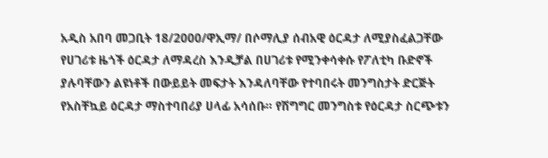አዲስ አበባ መጋቢት 18/2000/ዋኢማ/ በሶማሊያ ሰብአዊ ዕርዳታ ለሚያስፈልጋቸው የሀገሪቱ ዜጎች ዕርዳታ ለማዳረስ እንዲቻል በሀገሪቱ የሚንቀሳቀሱ የፖለቲካ ቡድኖች ያሉባቸውን ልዩነቶች በውይይት መፍታት እንዳለባቸው የተባበሩት መንግስታት ድርጅት የአስቸኳይ ዕርዳታ ማስተባበሪያ ሀላፊ አሳሰቡ። የሽግግር መንግስቱ የዕርዳታ ስርጭቱን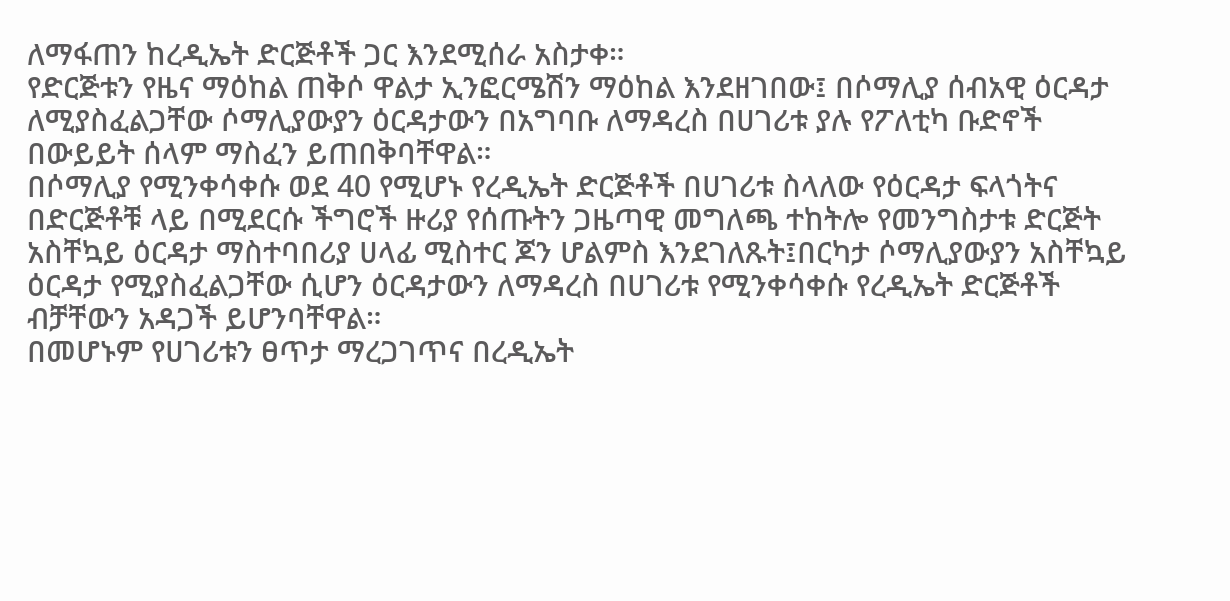ለማፋጠን ከረዲኤት ድርጅቶች ጋር እንደሚሰራ አስታቀ።
የድርጅቱን የዜና ማዕከል ጠቅሶ ዋልታ ኢንፎርሜሽን ማዕከል እንደዘገበው፤ በሶማሊያ ሰብአዊ ዕርዳታ ለሚያስፈልጋቸው ሶማሊያውያን ዕርዳታውን በአግባቡ ለማዳረስ በሀገሪቱ ያሉ የፖለቲካ ቡድኖች በውይይት ሰላም ማስፈን ይጠበቅባቸዋል።
በሶማሊያ የሚንቀሳቀሱ ወደ 40 የሚሆኑ የረዲኤት ድርጅቶች በሀገሪቱ ስላለው የዕርዳታ ፍላጎትና በድርጅቶቹ ላይ በሚደርሱ ችግሮች ዙሪያ የሰጡትን ጋዜጣዊ መግለጫ ተከትሎ የመንግስታቱ ድርጅት አስቸኳይ ዕርዳታ ማስተባበሪያ ሀላፊ ሚስተር ጆን ሆልምስ እንደገለጹት፤በርካታ ሶማሊያውያን አስቸኳይ ዕርዳታ የሚያስፈልጋቸው ሲሆን ዕርዳታውን ለማዳረስ በሀገሪቱ የሚንቀሳቀሱ የረዲኤት ድርጅቶች ብቻቸውን አዳጋች ይሆንባቸዋል።
በመሆኑም የሀገሪቱን ፀጥታ ማረጋገጥና በረዲኤት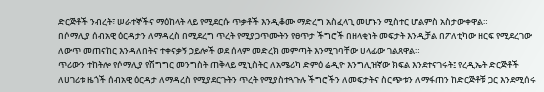ድርጅቶች ንብረት፣ ሠራተኞችና ማዕከላት ላይ የሚደርሱ ጥቃቶች እንዲቆሙ ማድረግ አስፈላጊ መሆኑን ሚስተር ሆልምስ አስታውቀዋል።
በሶማሊያ ሰብአዊ ዕርዳታን ለማዳረስ በሚደረግ ጥረት የሚያጋጥሙትን የፀጥታ ችግሮች በዘላቂነት መፍታት እንዲቻል በፖለቲካው ዘርፍ የሚደረገው ለውጥ መጠናከር እንዳለበትና ተቀናቃኝ ኃይሎች ወደ ሰላም መድረክ መምጣት እንሚገባቸው ሀላፊው ገልጸዋል።
ጥሪውን ተከትሎ የሶማሊያ የሽግግር መንግስት ጠቅላይ ሚኒስትር ለአሜሪካ ድምዕ ሬዲዮ እንግሊዝኛው ክፍል እንደተናገሩት፤ የረዲኤት ድርጅቶች ለሀገሪቱ ዜጎች ሰብአዊ ዕርዳታ ለማዳረስ የሚያደርጉትን ጥረት የሚያስተጓጉሉ ችግሮችን ለመፍታትና ስርጭቱን ለማፋጠን ከድርጅቶቹ ጋር እንደሚሰሩ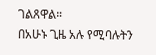ገልጸዋል።
በአሁኑ ጊዜ አሉ የሚባሉትን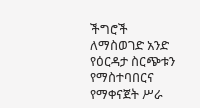ችግሮች ለማስወገድ አንድ የዕርዳታ ስርጭቱን የማስተባበርና የማቀናጀት ሥራ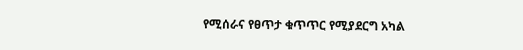የሚሰራና የፀጥታ ቁጥጥር የሚያደርግ አካል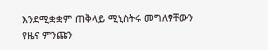እንደሚቋቋም ጠቅላይ ሚኒስትሩ መግለፃቸውን የዜና ምንጩን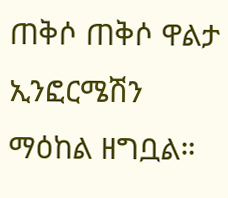ጠቅሶ ጠቅሶ ዋልታ ኢንፎርሜሽን ማዕከል ዘግቧል።